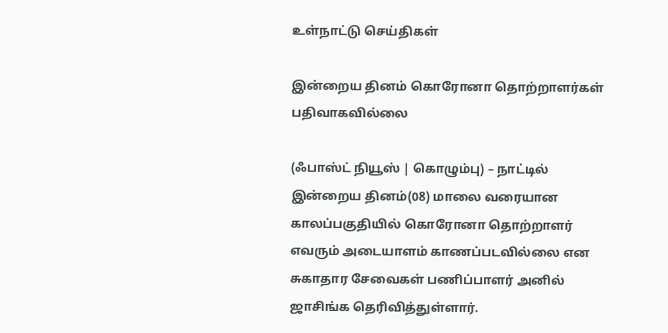உள்நாட்டு செய்திகள்

இன்றைய தினம் கொரோனா தொற்றாளர்கள் பதிவாகவில்லை

(ஃபாஸ்ட் நியூஸ் | கொழும்பு) – நாட்டில் இன்றைய தினம்(08) மாலை வரையான காலப்பகுதியில் கொரோனா தொற்றாளர் எவரும் அடையாளம் காணப்படவில்லை என சுகாதார சேவைகள் பணிப்பாளர் அனில் ஜாசிங்க தெரிவித்துள்ளார்.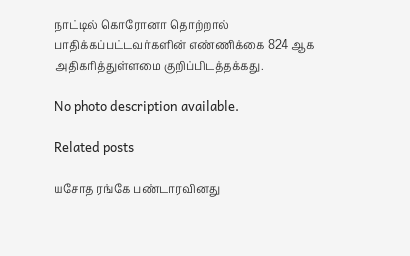நாட்டில் கொரோனா தொற்றால் பாதிக்கப்பட்டவர்களின் எண்ணிக்கை 824 ஆக அதிகரித்துள்ளமை குறிப்பிடத்தக்கது.

No photo description available.

Related posts

யசோத ரங்கே பண்டாரவினது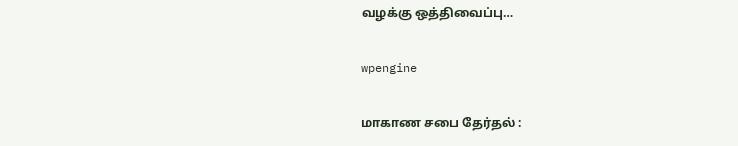வழக்கு ஒத்திவைப்பு…

wpengine

மாகாண சபை தேர்தல் :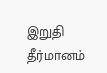இறுதி தீர்மானம்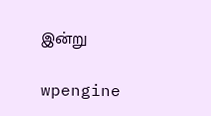இன்று

wpengine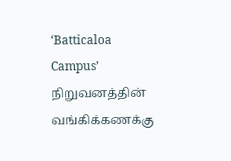‘Batticaloa Campus’ நிறுவனத்தின் வங்கிக்கணக்கு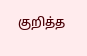குறித்த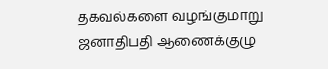தகவல்களை வழங்குமாறு ஜனாதிபதி ஆணைக்குழு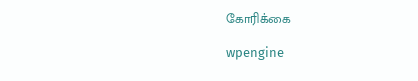கோரிக்கை

wpengine